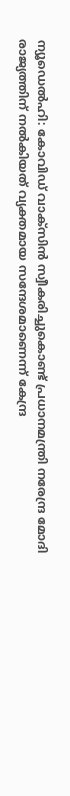ന്യൂഡെൽഹി: കോവിഡ് വാക്സിൻ സ്വീകരിച്ചുകൊണ്ട് പ്രധാനമന്ത്രി നരേന്ദ്ര മോദി രാജ്യത്തിന് നൽകിയത് വ്യക്തമായ സന്ദേശമാണെന്ന് കേന്ദ്ര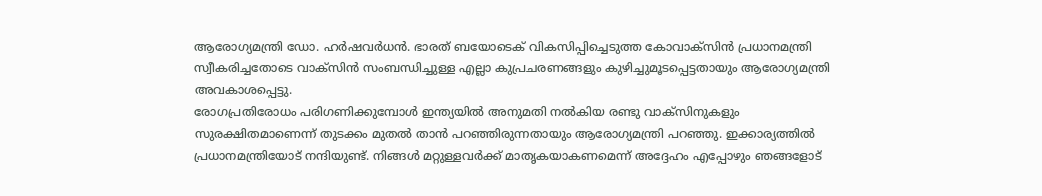ആരോഗ്യമന്ത്രി ഡോ. ഹർഷവർധൻ. ഭാരത് ബയോടെക് വികസിപ്പിച്ചെടുത്ത കോവാക്സിൻ പ്രധാനമന്ത്രി സ്വീകരിച്ചതോടെ വാക്സിൻ സംബന്ധിച്ചുള്ള എല്ലാ കുപ്രചരണങ്ങളും കുഴിച്ചുമൂടപ്പെട്ടതായും ആരോഗ്യമന്ത്രി അവകാശപ്പെട്ടു.
രോഗപ്രതിരോധം പരിഗണിക്കുമ്പോൾ ഇന്ത്യയിൽ അനുമതി നൽകിയ രണ്ടു വാക്സിനുകളും സുരക്ഷിതമാണെന്ന് തുടക്കം മുതൽ താൻ പറഞ്ഞിരുന്നതായും ആരോഗ്യമന്ത്രി പറഞ്ഞു. ഇക്കാര്യത്തിൽ പ്രധാനമന്ത്രിയോട് നന്ദിയുണ്ട്. നിങ്ങൾ മറ്റുള്ളവർക്ക് മാതൃകയാകണമെന്ന് അദ്ദേഹം എപ്പോഴും ഞങ്ങളോട്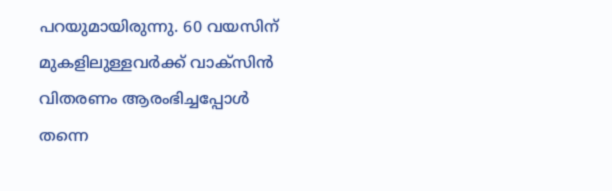പറയുമായിരുന്നു. 60 വയസിന് മുകളിലുള്ളവർക്ക് വാക്സിൻ വിതരണം ആരംഭിച്ചപ്പോൾ തന്നെ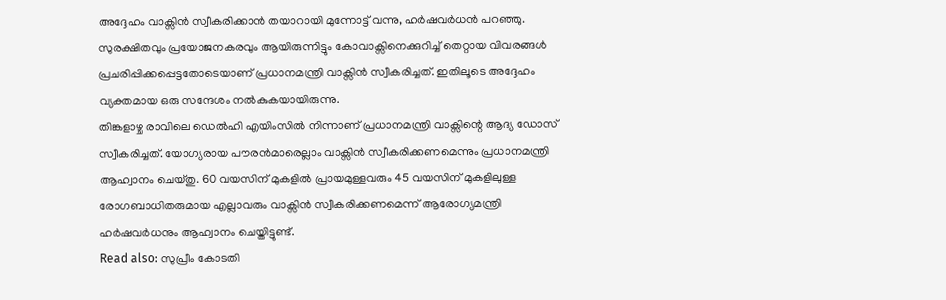അദ്ദേഹം വാക്സിൻ സ്വീകരിക്കാൻ തയാറായി മുന്നോട്ട് വന്നു, ഹർഷവർധൻ പറഞ്ഞു.
സുരക്ഷിതവും പ്രയോജനകരവും ആയിരുന്നിട്ടും കോവാക്സിനെക്കുറിച്ച് തെറ്റായ വിവരങ്ങൾ പ്രചരിപ്പിക്കപ്പെട്ടതോടെയാണ് പ്രധാനമന്ത്രി വാക്സിൻ സ്വീകരിച്ചത്. ഇതിലൂടെ അദ്ദേഹം വ്യക്തമായ ഒരു സന്ദേശം നൽകുകയായിരുന്നു.
തിങ്കളാഴ്ച രാവിലെ ഡെൽഹി എയിംസിൽ നിന്നാണ് പ്രധാനമന്ത്രി വാക്സിന്റെ ആദ്യ ഡോസ് സ്വീകരിച്ചത്. യോഗ്യരായ പൗരൻമാരെല്ലാം വാക്സിൻ സ്വീകരിക്കണമെന്നും പ്രധാനമന്ത്രി ആഹ്വാനം ചെയ്തു. 60 വയസിന് മുകളിൽ പ്രായമുള്ളവരും 45 വയസിന് മുകളിലുള്ള രോഗബാധിതരുമായ എല്ലാവരും വാക്സിൻ സ്വീകരിക്കണമെന്ന് ആരോഗ്യമന്ത്രി ഹർഷവർധനും ആഹ്വാനം ചെയ്തിട്ടുണ്ട്.
Read also: സുപ്രീം കോടതി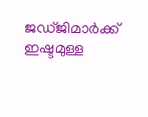ജഡ്ജിമാർക്ക് ഇഷ്ടമുള്ള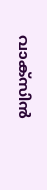വാക്സിൻ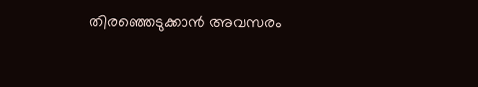തിരഞ്ഞെടുക്കാൻ അവസരം